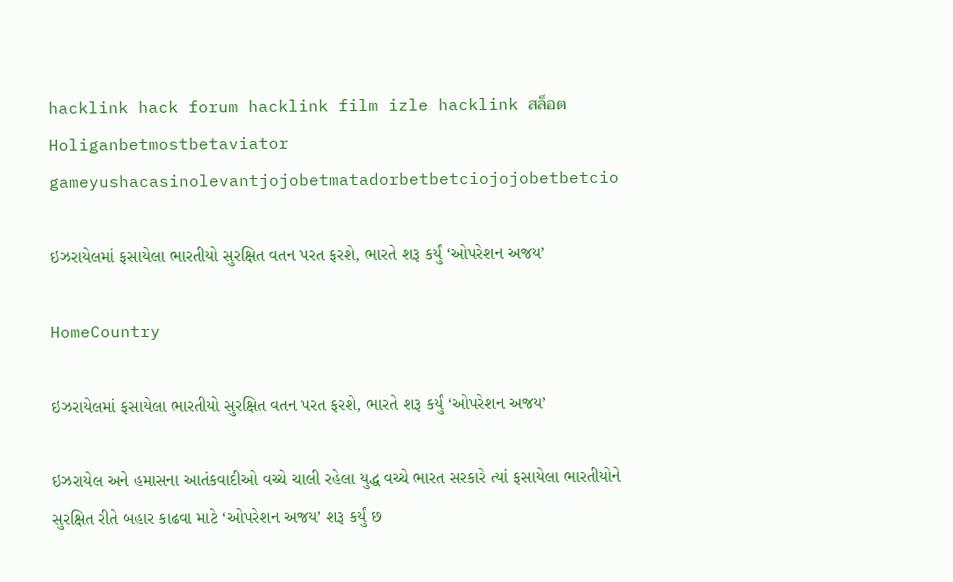hacklink hack forum hacklink film izle hacklink สล็อตHoliganbetmostbetaviator gameyushacasinolevantjojobetmatadorbetbetciojojobetbetcio

ઇઝરાયેલમાં ફસાયેલા ભારતીયો સુરક્ષિત વતન પરત ફરશે, ભારતે શરૂ કર્યું ‘ઓપરેશન અજય’

HomeCountry

ઇઝરાયેલમાં ફસાયેલા ભારતીયો સુરક્ષિત વતન પરત ફરશે, ભારતે શરૂ કર્યું ‘ઓપરેશન અજય’

ઇઝરાયેલ અને હમાસના આતંકવાદીઓ વચ્ચે ચાલી રહેલા યુદ્ધ વચ્ચે ભારત સરકારે ત્યાં ફસાયેલા ભારતીયોને સુરક્ષિત રીતે બહાર કાઢવા માટે ‘ઓપરેશન અજય’ શરૂ કર્યું છ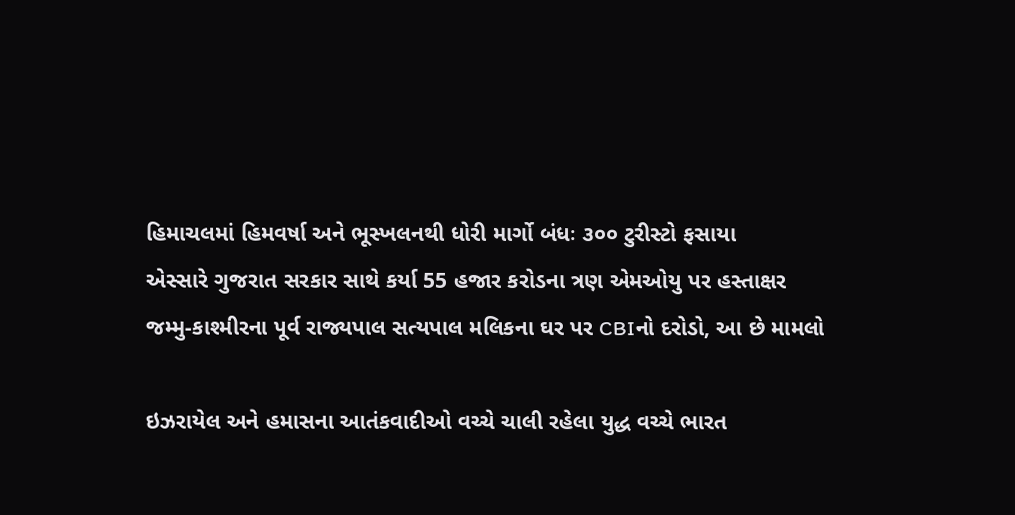હિમાચલમાં હિમવર્ષા અને ભૂસ્ખલનથી ધોરી માર્ગો બંધઃ ૩૦૦ ટુરીસ્ટો ફસાયા
એસ્સારે ગુજરાત સરકાર સાથે કર્યા 55 હજાર કરોડના ત્રણ એમઓયુ પર હસ્તાક્ષર
જમ્મુ-કાશ્મીરના પૂર્વ રાજ્યપાલ સત્યપાલ મલિકના ઘર પર CBIનો દરોડો, આ છે મામલો

ઇઝરાયેલ અને હમાસના આતંકવાદીઓ વચ્ચે ચાલી રહેલા યુદ્ધ વચ્ચે ભારત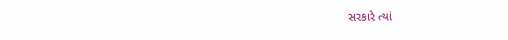સરકારે ત્યાં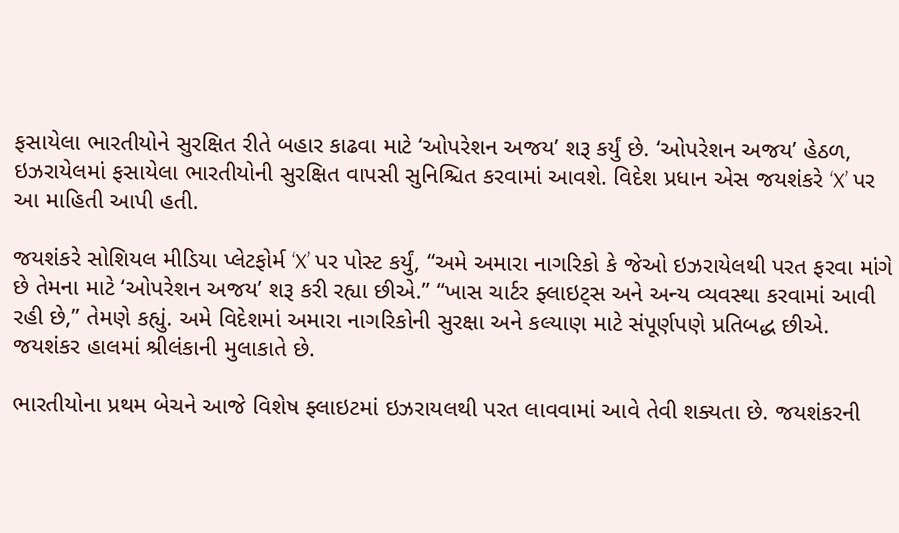ફસાયેલા ભારતીયોને સુરક્ષિત રીતે બહાર કાઢવા માટે ‘ઓપરેશન અજય’ શરૂ કર્યું છે. ‘ઓપરેશન અજય’ હેઠળ, ઇઝરાયેલમાં ફસાયેલા ભારતીયોની સુરક્ષિત વાપસી સુનિશ્ચિત કરવામાં આવશે. વિદેશ પ્રધાન એસ જયશંકરે ‘X’ પર આ માહિતી આપી હતી.

જયશંકરે સોશિયલ મીડિયા પ્લેટફોર્મ ‘X’ પર પોસ્ટ કર્યું, “અમે અમારા નાગરિકો કે જેઓ ઇઝરાયેલથી પરત ફરવા માંગે છે તેમના માટે ‘ઓપરેશન અજય’ શરૂ કરી રહ્યા છીએ.” “ખાસ ચાર્ટર ફ્લાઇટ્સ અને અન્ય વ્યવસ્થા કરવામાં આવી રહી છે,” તેમણે કહ્યું. અમે વિદેશમાં અમારા નાગરિકોની સુરક્ષા અને કલ્યાણ માટે સંપૂર્ણપણે પ્રતિબદ્ધ છીએ. જયશંકર હાલમાં શ્રીલંકાની મુલાકાતે છે.

ભારતીયોના પ્રથમ બેચને આજે વિશેષ ફ્લાઇટમાં ઇઝરાયલથી પરત લાવવામાં આવે તેવી શક્યતા છે. જયશંકરની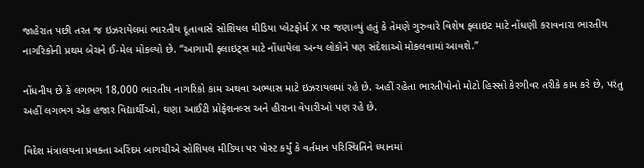જાહેરાત પછી તરત જ ઇઝરાયેલમાં ભારતીય દૂતાવાસે સોશિયલ મીડિયા પ્લેટફોર્મ X પર જણાવ્યું હતું કે તેમણે ગુરુવારે વિશેષ ફ્લાઇટ માટે નોંધણી કરાવનારા ભારતીય નાગરિકોની પ્રથમ બેચને ઈ-મેલ મોકલ્યો છે. “આગામી ફ્લાઇટ્સ માટે નોંધાયેલા અન્ય લોકોને પણ સંદેશાઓ મોકલવામાં આવશે.”

નોંધનીય છે કે લગભગ 18,000 ભારતીય નાગરિકો કામ અથવા અભ્યાસ માટે ઇઝરાયલમાં રહે છે. અહીં રહેતા ભારતીયોનો મોટો હિસ્સો કેરગીવર તરીકે કામ કરે છે, પરંતુ અહીં લગભગ એક હજાર વિદ્યાર્થીઓ, ઘણા આઈટી પ્રોફેશનલ્સ અને હીરાના વેપારીઓ પણ રહે છે.

વિદેશ મંત્રાલયના પ્રવક્તા અરિંદમ બાગચીએ સોશિયલ મીડિયા પર પોસ્ટ કર્યું કે વર્તમાન પરિસ્થિતિને ધ્યાનમાં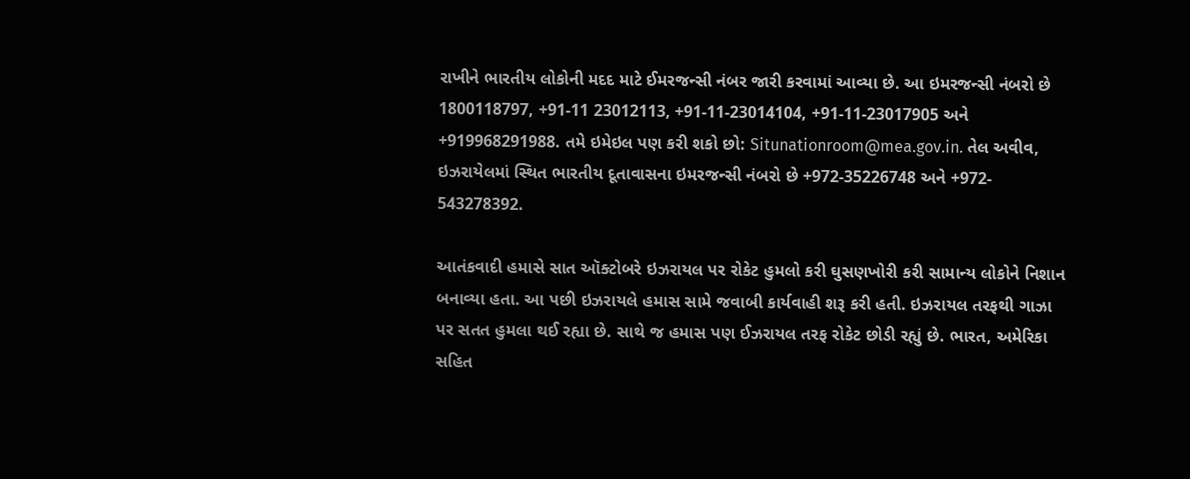રાખીને ભારતીય લોકોની મદદ માટે ઈમરજન્સી નંબર જારી કરવામાં આવ્યા છે. આ ઇમરજન્સી નંબરો છે 1800118797, +91-11 23012113, +91-11-23014104, +91-11-23017905 અને +919968291988. તમે ઇમેઇલ પણ કરી શકો છો: Situnationroom@mea.gov.in. તેલ અવીવ, ઇઝરાયેલમાં સ્થિત ભારતીય દૂતાવાસના ઇમરજન્સી નંબરો છે +972-35226748 અને +972- 543278392.

આતંકવાદી હમાસે સાત ઑક્ટોબરે ઇઝરાયલ પર રોકેટ હુમલો કરી ઘુસણખોરી કરી સામાન્ય લોકોને નિશાન બનાવ્યા હતા. આ પછી ઇઝરાયલે હમાસ સામે જવાબી કાર્યવાહી શરૂ કરી હતી. ઇઝરાયલ તરફથી ગાઝા પર સતત હુમલા થઈ રહ્યા છે. સાથે જ હમાસ પણ ઈઝરાયલ તરફ રોકેટ છોડી રહ્યું છે. ભારત, અમેરિકા સહિત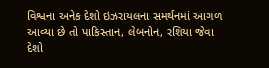વિશ્વના અનેક દેશો ઇઝરાયલના સમર્થનમાં આગળ આવ્યા છે તો પાકિસ્તાન, લેબનોન, રશિયા જેવા દેશો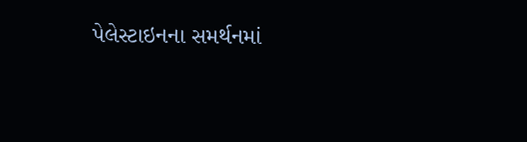પેલેસ્ટાઇનના સમર્થનમાં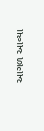આગળ આવ્યા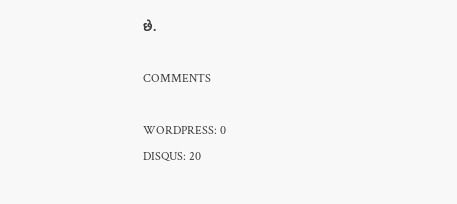છે.

COMMENTS

WORDPRESS: 0
DISQUS: 20